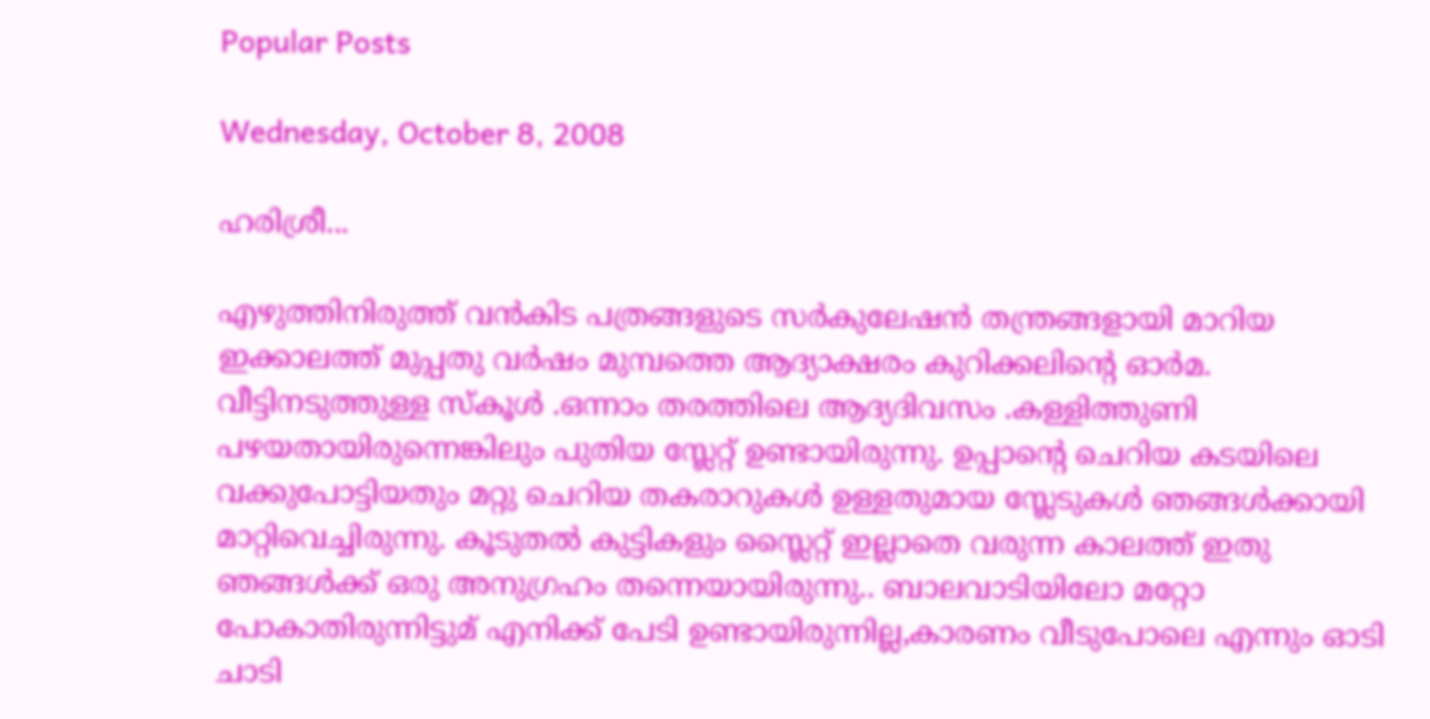Popular Posts

Wednesday, October 8, 2008

ഹരിശ്രീ...

എഴുത്തിനിരുത്ത് വന്‍കിട പത്രങ്ങളുടെ സര്‍കുലേഷന്‍ തന്ത്രങ്ങളായി മാറിയ ഇക്കാലത്ത് മുപ്പതു വര്‍ഷം മുമ്പത്തെ ആദ്യാക്ഷരം കുറിക്കലിന്റെ ഓര്‍മ.
വീട്ടിനടുത്തുള്ള സ്കൂള്‍ .ഒന്നാം തരത്തിലെ ആദ്യദിവസം .കള്ളിത്തുണി പഴയതായിരുന്നെങ്കിലും പുതിയ സ്ലേറ്റ്‌ ഉണ്ടായിരുന്നു. ഉപ്പാന്റെ ചെറിയ കടയിലെ വക്കുപോട്ടിയതും മറ്റു ചെറിയ തകരാറുകള്‍ ഉള്ളതുമായ സ്ലേടുകള്‍ ഞങ്ങള്‍ക്കായി മാറ്റിവെച്ചിരുന്നു. കൂടുതല്‍ കുട്ടികളും സ്ലൈറ്റ് ഇല്ലാതെ വരുന്ന കാലത്ത് ഇതു ഞങ്ങള്‍ക്ക് ഒരു അനുഗ്രഹം തന്നെയായിരുന്നു.. ബാലവാടിയിലോ മറ്റോ പോകാതിരുന്നിട്ടുമ് എനിക്ക് പേടി ഉണ്ടായിരുന്നില്ല,കാരണം വീടുപോലെ എന്നും ഓടി ചാടി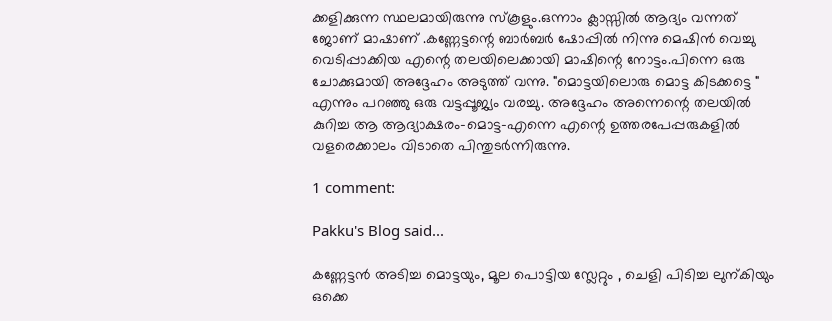ക്കളിക്കുന്ന സ്ഥലമായിരുന്നു സ്കൂളും.ഒന്നാം ക്ലാസ്സില്‍ ആദ്യം വന്നത് ജോണ് മാഷാണ് .കണ്ണേട്ടന്റെ ബാര്‍ബര്‍ ഷോപ്പില്‍ നിന്നു മെഷിന്‍ വെച്ചു വെടിപ്പാക്കിയ എന്റെ തലയിലെക്കായി മാഷിന്റെ നോട്ടം.പിന്നെ ഒരു ചോക്കുമായി അദ്ദേഹം അടുത്ത് വന്നു. "മൊട്ടയിലൊരു മൊട്ട കിടക്കട്ടെ " എന്നും പറഞ്ഞു ഒരു വട്ടപ്പൂജ്യം വരച്ചു. അദ്ദേഹം അന്നെന്റെ തലയില്‍ കുറിച്ച ആ ആദ്യാക്ഷരം-മൊട്ട-എന്നെ എന്റെ ഉത്തരപേപ്പരുകളില്‍ വളരെക്കാലം വിടാതെ പിന്തുടര്‍ന്നിരുന്നു.

1 comment:

Pakku's Blog said...

കണ്ണേട്ടന്‍ അടിച്ച മൊട്ടയും, മൂല പൊട്ടിയ സ്ലേറ്റും , ചെളി പിടിച്ച ലുന്കിയും ഒക്കെ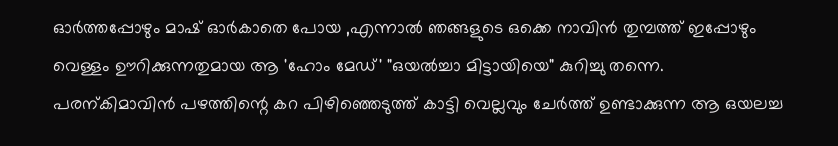ഓര്‍ത്തപ്പോഴും മാഷ് ഓര്‍കാതെ പോയ ,എന്നാല്‍ ഞങ്ങളുടെ ഒക്കെ നാവിന്‍ തുമ്പത്ത് ഇപ്പോഴും വെള്ളം ഊറിക്കുന്നതുമായ ആ 'ഹോം മേഡ്' "ഒയല്‍ച്ചാ മിട്ടായിയെ" കുറിച്ചു തന്നെ. പരന്കിമാവിന്‍ പഴത്തിന്റെ കറ പിഴിഞ്ഞെടുത്ത് കാട്ടി വെല്ലവും ചേര്‍ത്ത് ഉണ്ടാക്കുന്ന ആ ഒയലച്ച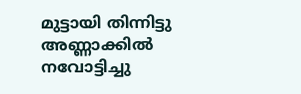മുട്ടായി തിന്നിട്ടു അണ്ണാക്കില്‍ നവോട്ടിച്ചു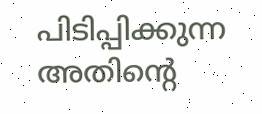പിടിപ്പിക്കുന്ന അതിന്റെ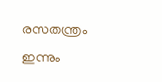രസതന്ത്രം ഇന്നും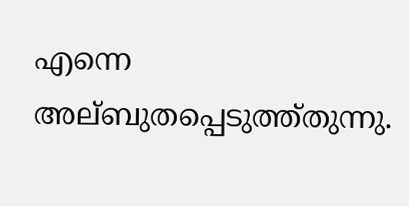എന്നെ അല്ബുതപ്പെടുത്ത്തുന്നു.